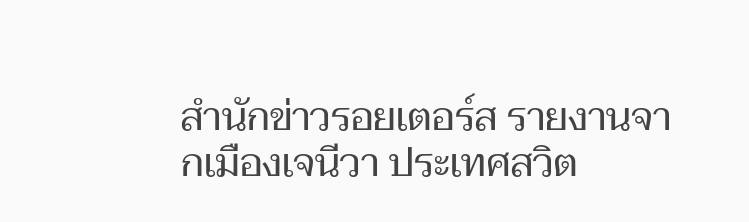สำนักข่าวรอยเตอร์ส รายงานจากเมืองเจนีวา ประเทศสวิต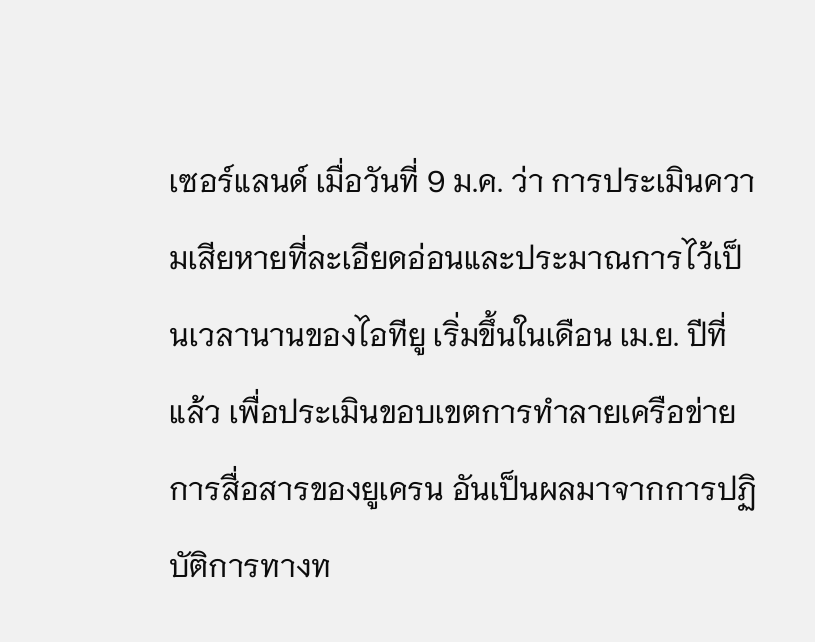เซอร์แลนด์ เมื่อวันที่ 9 ม.ค. ว่า การประเมินความเสียหายที่ละเอียดอ่อนและประมาณการไว้เป็นเวลานานของไอทียู เริ่มขึ้นในเดือน เม.ย. ปีที่แล้ว เพื่อประเมินขอบเขตการทำลายเครือข่ายการสื่อสารของยูเครน อันเป็นผลมาจากการปฏิบัติการทางท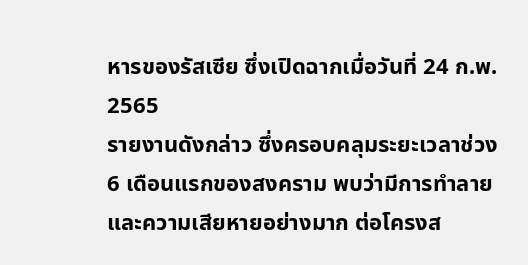หารของรัสเซีย ซึ่งเปิดฉากเมื่อวันที่ 24 ก.พ. 2565
รายงานดังกล่าว ซึ่งครอบคลุมระยะเวลาช่วง 6 เดือนแรกของสงคราม พบว่ามีการทำลายและความเสียหายอย่างมาก ต่อโครงส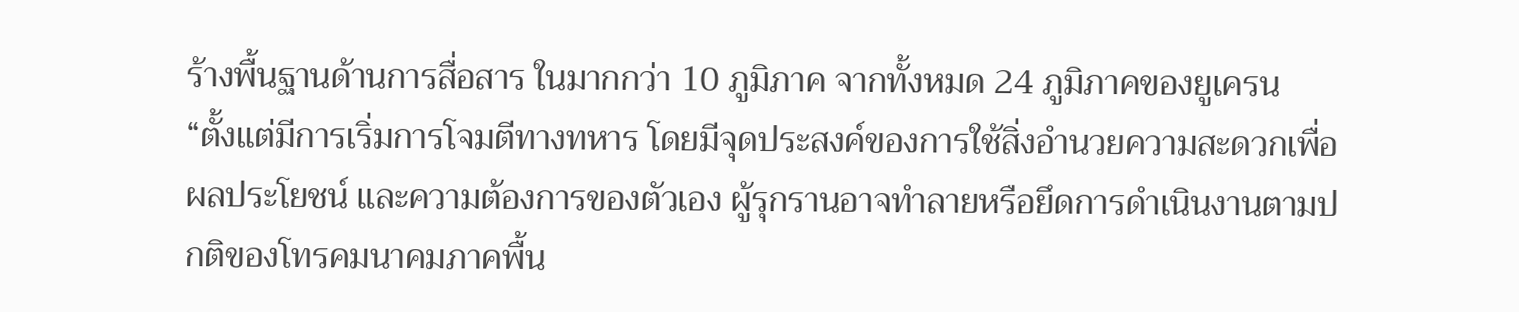ร้างพื้นฐานด้านการสื่อสาร ในมากกว่า 10 ภูมิภาค จากทั้งหมด 24 ภูมิภาคของยูเครน
“ตั้งแต่มีการเริ่มการโจมตีทางทหาร โดยมีจุดประสงค์ของการใช้สิ่งอำนวยความสะดวกเพื่อผลประโยชน์ และความต้องการของตัวเอง ผู้รุกรานอาจทำลายหรือยึดการดำเนินงานตามปกติของโทรคมนาคมภาคพื้น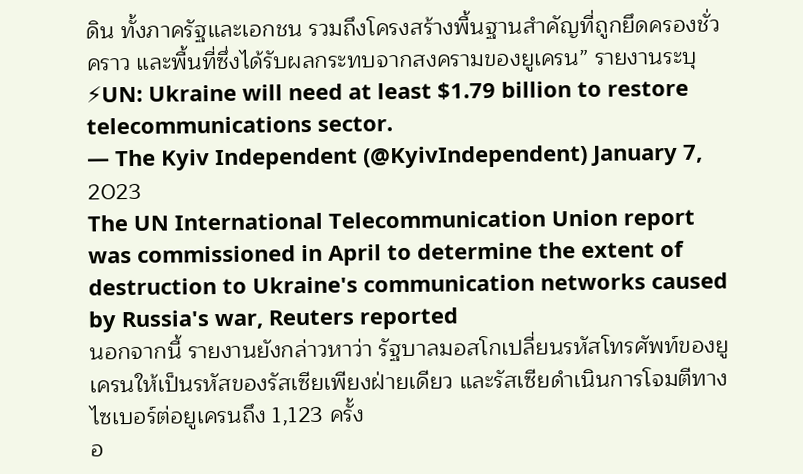ดิน ทั้งภาครัฐและเอกชน รวมถึงโครงสร้างพื้นฐานสำคัญที่ถูกยึดครองชั่วคราว และพื้นที่ซึ่งได้รับผลกระทบจากสงครามของยูเครน” รายงานระบุ
⚡UN: Ukraine will need at least $1.79 billion to restore telecommunications sector.
— The Kyiv Independent (@KyivIndependent) January 7, 2023
The UN International Telecommunication Union report was commissioned in April to determine the extent of destruction to Ukraine's communication networks caused by Russia's war, Reuters reported
นอกจากนี้ รายงานยังกล่าวหาว่า รัฐบาลมอสโกเปลี่ยนรหัสโทรศัพท์ของยูเครนให้เป็นรหัสของรัสเซียเพียงฝ่ายเดียว และรัสเซียดำเนินการโจมตีทางไซเบอร์ต่อยูเครนถึง 1,123 ครั้ง
อ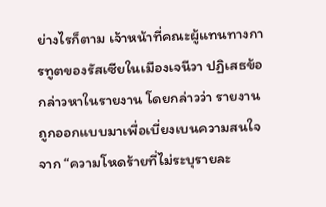ย่างไรก็ตาม เจ้าหน้าที่คณะผู้แทนทางการทูตของรัสเซียในเมืองเจนีวา ปฏิเสธข้อกล่าวหาในรายงาน โดยกล่าวว่า รายงานถูกออกแบบมาเพื่อเบี่ยงเบนความสนใจจาก “ความโหดร้ายที่ไม่ระบุรายละ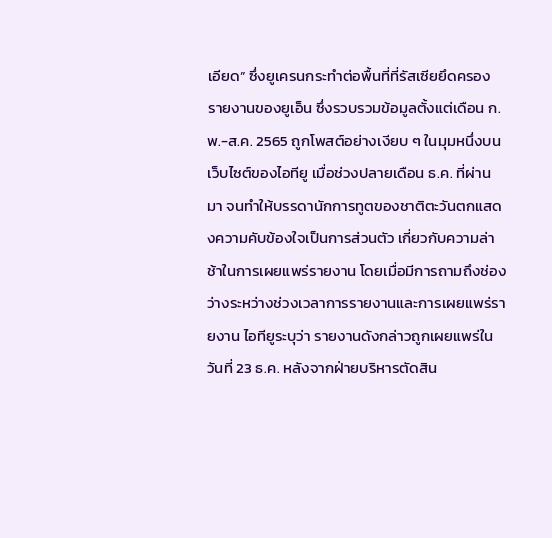เอียด” ซึ่งยูเครนกระทำต่อพื้นที่ที่รัสเซียยึดครอง
รายงานของยูเอ็น ซึ่งรวบรวมข้อมูลตั้งแต่เดือน ก.พ.-ส.ค. 2565 ถูกโพสต์อย่างเงียบ ๆ ในมุมหนึ่งบนเว็บไซต์ของไอทียู เมื่อช่วงปลายเดือน ธ.ค. ที่ผ่านมา จนทำให้บรรดานักการทูตของชาติตะวันตกแสดงความคับข้องใจเป็นการส่วนตัว เกี่ยวกับความล่าช้าในการเผยแพร่รายงาน โดยเมื่อมีการถามถึงช่องว่างระหว่างช่วงเวลาการรายงานและการเผยแพร่รายงาน ไอทียูระบุว่า รายงานดังกล่าวถูกเผยแพร่ในวันที่ 23 ธ.ค. หลังจากฝ่ายบริหารตัดสิน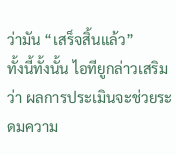ว่ามัน “เสร็จสิ้นแล้ว”
ทั้งนี้ทั้งนั้น ไอทียูกล่าวเสริมว่า ผลการประเมินจะช่วยระดมความ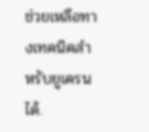ช่วยเหลือทางเทคนิคสำหรับยูเครนได้.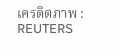เครดิตภาพ : REUTERS